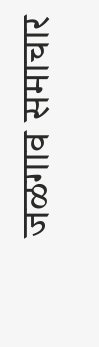जळगाव समाचार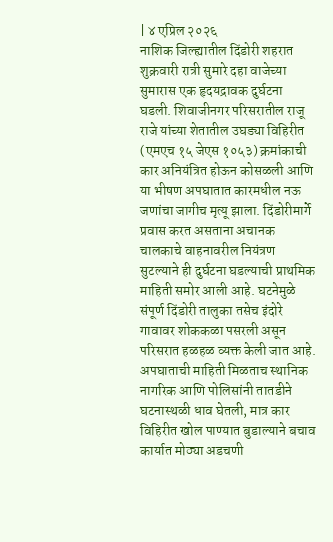| ४ एप्रिल २०२६
नाशिक जिल्ह्यातील दिंडोरी शहरात शुक्रवारी रात्री सुमारे दहा वाजेच्या सुमारास एक हृदयद्रावक दुर्घटना घडली. शिवाजीनगर परिसरातील राजू राजे यांच्या शेतातील उघड्या विहिरीत (एमएच १५ जेएस १०५३) क्रमांकाची कार अनियंत्रित होऊन कोसळली आणि या भीषण अपघातात कारमधील नऊ जणांचा जागीच मृत्यू झाला. दिंडोरीमार्गे प्रवास करत असताना अचानक चालकाचे वाहनावरील नियंत्रण सुटल्याने ही दुर्घटना घडल्याची प्राथमिक माहिती समोर आली आहे. घटनेमुळे संपूर्ण दिंडोरी तालुका तसेच इंदोरे गावावर शोककळा पसरली असून परिसरात हळहळ व्यक्त केली जात आहे.
अपघाताची माहिती मिळताच स्थानिक नागरिक आणि पोलिसांनी तातडीने घटनास्थळी धाव घेतली, मात्र कार विहिरीत खोल पाण्यात बुडाल्याने बचाव कार्यात मोठ्या अडचणी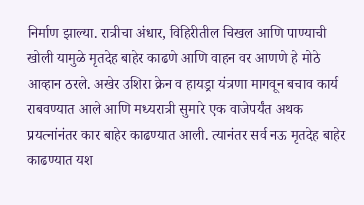निर्माण झाल्या. रात्रीचा अंधार, विहिरीतील चिखल आणि पाण्याची खोली यामुळे मृतदेह बाहेर काढणे आणि वाहन वर आणणे हे मोठे आव्हान ठरले. अखेर उशिरा क्रेन व हायड्रा यंत्रणा मागवून बचाव कार्य राबवण्यात आले आणि मध्यरात्री सुमारे एक वाजेपर्यंत अथक प्रयत्नांनंतर कार बाहेर काढण्यात आली. त्यानंतर सर्व नऊ मृतदेह बाहेर काढण्यात यश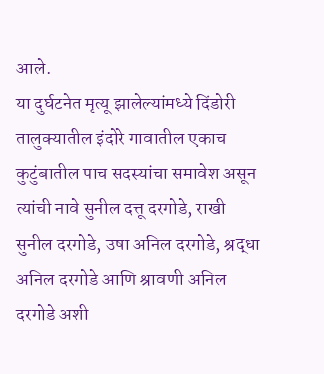आले.
या दुर्घटनेत मृत्यू झालेल्यांमध्ये दिंडोरी तालुक्यातील इंदोरे गावातील एकाच कुटुंबातील पाच सदस्यांचा समावेश असून त्यांची नावे सुनील दत्तू दरगोडे, राखी सुनील दरगोडे, उषा अनिल दरगोडे, श्रद्धा अनिल दरगोडे आणि श्रावणी अनिल दरगोडे अशी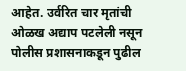आहेत. उर्वरित चार मृतांची ओळख अद्याप पटलेली नसून पोलीस प्रशासनाकडून पुढील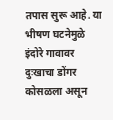तपास सुरू आहे. या भीषण घटनेमुळे इंदोरे गावावर दुःखाचा डोंगर कोसळला असून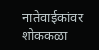नातेवाईकांवर शोककळा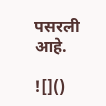पसरली आहे.

![]()